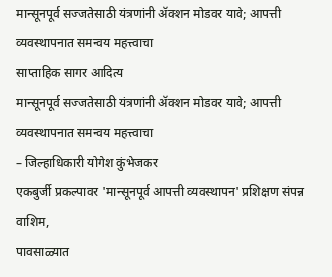मान्सूनपूर्व सज्जतेसाठी यंत्रणांनी ॲक्शन मोडवर यावे; आपत्ती व्यवस्थापनात समन्वय महत्त्वाचा
साप्ताहिक सागर आदित्य
मान्सूनपूर्व सज्जतेसाठी यंत्रणांनी ॲक्शन मोडवर यावे; आपत्ती व्यवस्थापनात समन्वय महत्त्वाचा
– जिल्हाधिकारी योगेश कुंभेजकर
एकबुर्जी प्रकल्पावर 'मान्सूनपूर्व आपत्ती व्यवस्थापन' प्रशिक्षण संपन्न
वाशिम,
पावसाळ्यात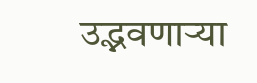उद्भवणाऱ्या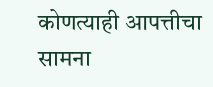कोणत्याही आपत्तीचा सामना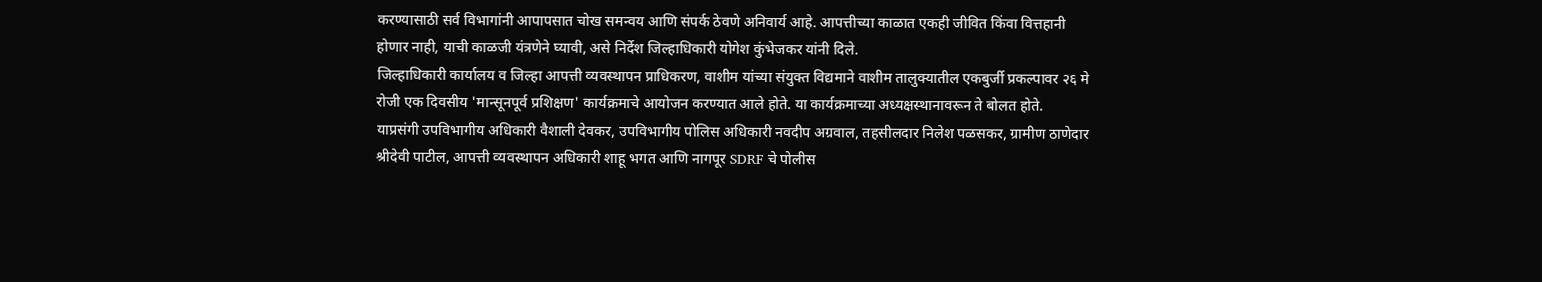करण्यासाठी सर्व विभागांनी आपापसात चोख समन्वय आणि संपर्क ठेवणे अनिवार्य आहे. आपत्तीच्या काळात एकही जीवित किंवा वित्तहानी होणार नाही, याची काळजी यंत्रणेने घ्यावी, असे निर्देश जिल्हाधिकारी योगेश कुंभेजकर यांनी दिले.
जिल्हाधिकारी कार्यालय व जिल्हा आपत्ती व्यवस्थापन प्राधिकरण, वाशीम यांच्या संयुक्त विद्यमाने वाशीम तालुक्यातील एकबुर्जी प्रकल्पावर २६ मे रोजी एक दिवसीय 'मान्सूनपूर्व प्रशिक्षण' कार्यक्रमाचे आयोजन करण्यात आले होते. या कार्यक्रमाच्या अध्यक्षस्थानावरून ते बोलत होते.
याप्रसंगी उपविभागीय अधिकारी वैशाली देवकर, उपविभागीय पोलिस अधिकारी नवदीप अग्रवाल, तहसीलदार निलेश पळसकर, ग्रामीण ठाणेदार श्रीदेवी पाटील, आपत्ती व्यवस्थापन अधिकारी शाहू भगत आणि नागपूर SDRF चे पोलीस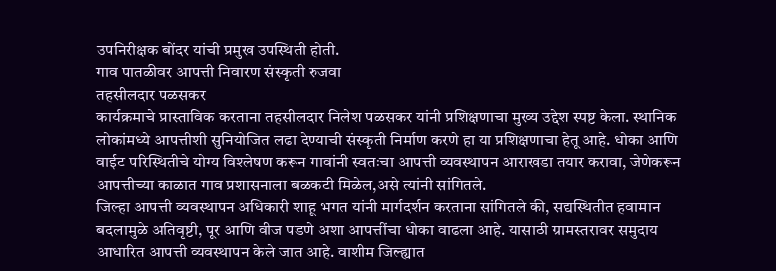उपनिरीक्षक बोंदर यांची प्रमुख उपस्थिती होती.
गाव पातळीवर आपत्ती निवारण संस्कृती रुजवा
तहसीलदार पळसकर
कार्यक्रमाचे प्रास्ताविक करताना तहसीलदार निलेश पळसकर यांनी प्रशिक्षणाचा मुख्य उद्देश स्पष्ट केला. स्थानिक लोकांमध्ये आपत्तीशी सुनियोजित लढा देण्याची संस्कृती निर्माण करणे हा या प्रशिक्षणाचा हेतू आहे. धोका आणि वाईट परिस्थितीचे योग्य विश्लेषण करून गावांनी स्वतःचा आपत्ती व्यवस्थापन आराखडा तयार करावा, जेणेकरून आपत्तीच्या काळात गाव प्रशासनाला बळकटी मिळेल,असे त्यांनी सांगितले.
जिल्हा आपत्ती व्यवस्थापन अधिकारी शाहू भगत यांनी मार्गदर्शन करताना सांगितले की, सद्यस्थितीत हवामान बदलामुळे अतिवृष्टी, पूर आणि वीज पडणे अशा आपत्तींचा धोका वाढला आहे. यासाठी ग्रामस्तरावर समुदाय आधारित आपत्ती व्यवस्थापन केले जात आहे. वाशीम जिल्ह्यात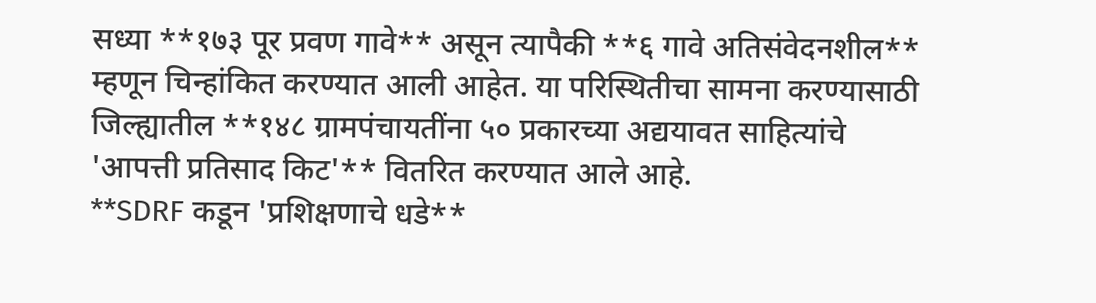सध्या **१७३ पूर प्रवण गावे** असून त्यापैकी **६ गावे अतिसंवेदनशील** म्हणून चिन्हांकित करण्यात आली आहेत. या परिस्थितीचा सामना करण्यासाठी जिल्ह्यातील **१४८ ग्रामपंचायतींना ५० प्रकारच्या अद्ययावत साहित्यांचे 'आपत्ती प्रतिसाद किट'** वितरित करण्यात आले आहे.
**SDRF कडून 'प्रशिक्षणाचे धडे**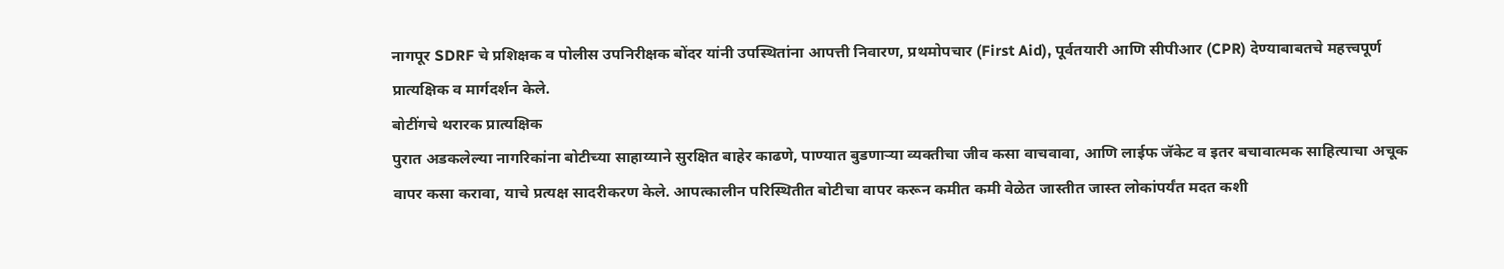नागपूर SDRF चे प्रशिक्षक व पोलीस उपनिरीक्षक बोंदर यांनी उपस्थितांना आपत्ती निवारण, प्रथमोपचार (First Aid), पूर्वतयारी आणि सीपीआर (CPR) देण्याबाबतचे महत्त्वपूर्ण प्रात्यक्षिक व मार्गदर्शन केले.
बोटींगचे थरारक प्रात्यक्षिक
पुरात अडकलेल्या नागरिकांना बोटीच्या साहाय्याने सुरक्षित बाहेर काढणे, पाण्यात बुडणाऱ्या व्यक्तीचा जीव कसा वाचवावा, आणि लाईफ जॅकेट व इतर बचावात्मक साहित्याचा अचूक वापर कसा करावा, याचे प्रत्यक्ष सादरीकरण केले. आपत्कालीन परिस्थितीत बोटीचा वापर करून कमीत कमी वेळेत जास्तीत जास्त लोकांपर्यंत मदत कशी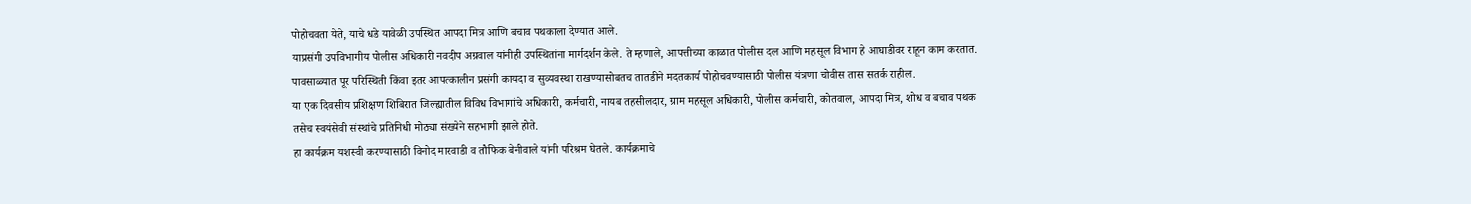पोहोचवता येते, याचे धडे यावेळी उपस्थित आपदा मित्र आणि बचाव पथकाला देण्यात आले.
याप्रसंगी उपविभागीय पोलीस अधिकारी नवदीप अग्रवाल यांनीही उपस्थितांना मार्गदर्शन केले. ते म्हणाले, आपत्तीच्या काळात पोलीस दल आणि महसूल विभाग हे आघाडीवर राहून काम करतात. पावसाळ्यात पूर परिस्थिती किंवा इतर आपत्कालीन प्रसंगी कायदा व सुव्यवस्था राखण्यासोबतच तातडीने मदतकार्य पोहोचवण्यासाठी पोलीस यंत्रणा चोवीस तास सतर्क राहील.
या एक दिवसीय प्रशिक्षण शिबिरात जिल्ह्यातील विविध विभागांचे अधिकारी, कर्मचारी, नायब तहसीलदार, ग्राम महसूल अधिकारी, पोलीस कर्मचारी, कोतवाल, आपदा मित्र, शोध व बचाव पथक तसेच स्वयंसेवी संस्थांचे प्रतिनिधी मोठ्या संख्येने सहभागी झाले होते.
हा कार्यक्रम यशस्वी करण्यासाठी विनोद मारवाडी व तौफिक बेनीवाले यांनी परिश्रम घेतले. कार्यक्रमाचे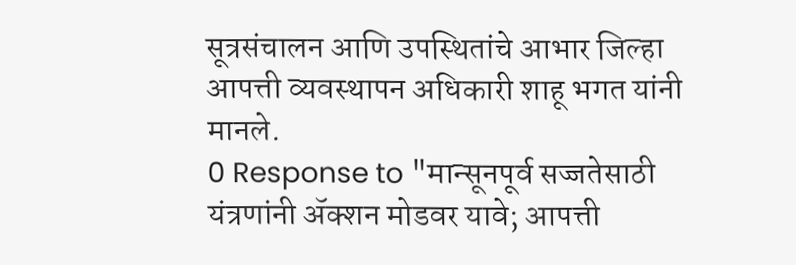सूत्रसंचालन आणि उपस्थितांचे आभार जिल्हा आपत्ती व्यवस्थापन अधिकारी शाहू भगत यांनी मानले.
0 Response to "मान्सूनपूर्व सज्जतेसाठी यंत्रणांनी ॲक्शन मोडवर यावे; आपत्ती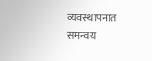व्यवस्थापनात समन्वय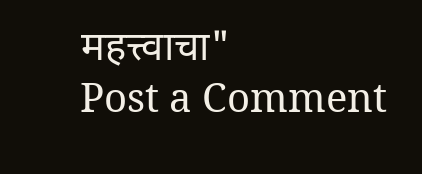महत्त्वाचा"
Post a Comment